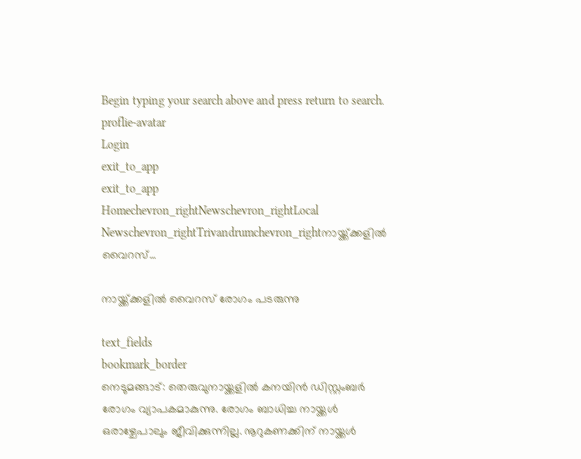Begin typing your search above and press return to search.
proflie-avatar
Login
exit_to_app
exit_to_app
Homechevron_rightNewschevron_rightLocal Newschevron_rightTrivandrumchevron_rightനായ്ക്ക്ക്കളിൽ വൈറസ്...

നായ്ക്ക്ക്കളിൽ വൈറസ് രോഗം പടരുന്നു

text_fields
bookmark_border
നെടുമങ്ങാട്: തെരുവുനായ്ക്കളിൽ കനയിൻ ഡിസ്റ്റംബർ രോഗം വ്യാപകമാകുന്നു. രോഗം ബാധിച്ച നായ്ക്കൾ ഒരാഴ്ചേപാലും ജീവിക്കുന്നില്ല. നൂറുകണക്കിന് നായ്ക്കൾ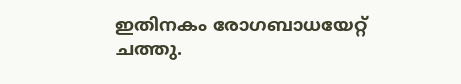ഇതിനകം രോഗബാധയേറ്റ് ചത്തു.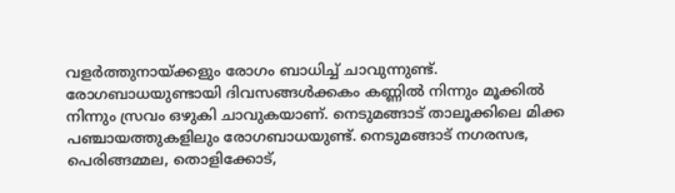വളർത്തുനായ്ക്കളും രോഗം ബാധിച്ച് ചാവുന്നുണ്ട്. രോഗബാധയുണ്ടായി ദിവസങ്ങൾക്കകം കണ്ണിൽ നിന്നും മൂക്കിൽ നിന്നും സ്രവം ഒഴുകി ചാവുകയാണ്. നെടുമങ്ങാട് താലൂക്കിലെ മിക്ക പഞ്ചായത്തുകളിലും രോഗബാധയുണ്ട്. നെടുമങ്ങാട് നഗരസഭ, പെരിങ്ങമ്മല, തൊളിക്കോട്,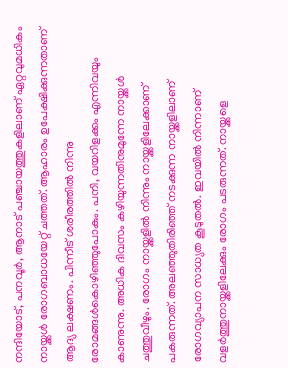നന്ദിയോട്, പനവൂർ, ആനാട് പഞ്ചായത്തുകളിലാണ് ഏറ്റവുമധികം നായ്ക്കൾ രോഗബാധയേറ്റ് ചത്തത്. ആഹാരം ഉപേക്ഷിക്കുന്നതാണ് ആദ്യ ലക്ഷണം. പിന്നീട് ശരീരത്തിൽ നിന്നു രോമങ്ങൾകൊഴിഞ്ഞുപോകും. പനി, വയറിളക്കം എന്നിവയും കാണുന്നു. അധിക ദിവസം കഴിയുന്നതിനുമുന്നേ നായ്ക്കൾ ചത്തുവീഴും. രോഗം നായ്ക്കളിൽ നിന്നും നായ്ക്കളിലേക്കാണ് പകരുന്നത്. അലഞ്ഞുതിരിഞ്ഞ് നടക്കുന്ന നായ്ക്കളിലാണ് രോഗവ്യാപന സാധ്യത കൂടുതൽ. ഇവയിൽ നിന്നാണ് വളർത്തുനായ്ക്കളിലേക്കും രോഗം പടരുന്നത്. നായ്ക്കളെ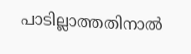പാടില്ലാത്തതിനാൽ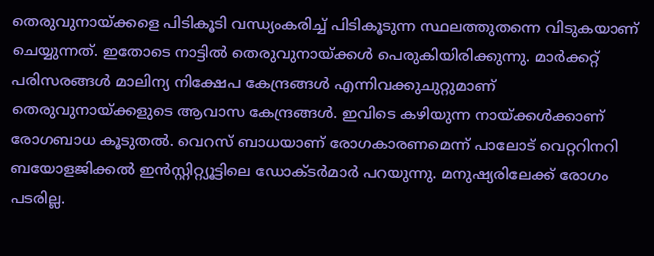തെരുവുനായ്ക്കളെ പിടികൂടി വന്ധ്യംകരിച്ച് പിടികൂടുന്ന സ്ഥലത്തുതന്നെ വിടുകയാണ് ചെയ്യുന്നത്. ഇതോടെ നാട്ടിൽ തെരുവുനായ്ക്കൾ പെരുകിയിരിക്കുന്നു. മാർക്കറ്റ് പരിസരങ്ങൾ മാലിന്യ നിക്ഷേപ കേന്ദ്രങ്ങൾ എന്നിവക്കുചുറ്റുമാണ് തെരുവുനായ്ക്കളുടെ ആവാസ കേന്ദ്രങ്ങൾ. ഇവിടെ കഴിയുന്ന നായ്ക്കൾക്കാണ് രോഗബാധ കൂടുതൽ. വെറസ് ബാധയാണ് രോഗകാരണമെന്ന് പാലോട് വെറ്ററിനറി ബയോളജിക്കൽ ഇൻസ്റ്റിറ്റ്യൂട്ടിലെ ഡോക്ടർമാർ പറയുന്നു. മനുഷ്യരിലേക്ക് രോഗം പടരില്ല.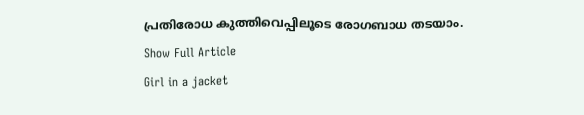പ്രതിരോധ കുത്തിവെപ്പിലൂടെ രോഗബാധ തടയാം.
Show Full Article
Girl in a jacket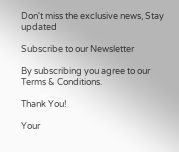Don't miss the exclusive news, Stay updated

Subscribe to our Newsletter

By subscribing you agree to our Terms & Conditions.

Thank You!

Your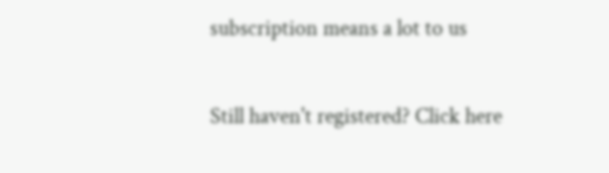subscription means a lot to us

Still haven't registered? Click here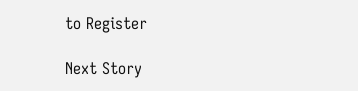to Register

Next Story